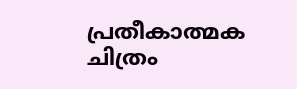പ്രതീകാത്മക ചിത്രം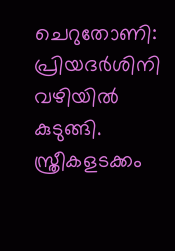ചെറുതോണി: പ്രിയദർശിനി വഴിയിൽ കുടുങ്ങി. സ്ത്രീകളടക്കം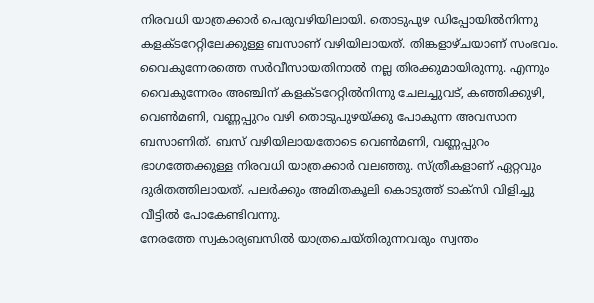നിരവധി യാത്രക്കാർ പെരുവഴിയിലായി. തൊടുപുഴ ഡിപ്പോയിൽനിന്നു കളക്ടറേറ്റിലേക്കുള്ള ബസാണ് വഴിയിലായത്. തിങ്കളാഴ്ചയാണ് സംഭവം. വൈകുന്നേരത്തെ സർവീസായതിനാൽ നല്ല തിരക്കുമായിരുന്നു. എന്നും വൈകുന്നേരം അഞ്ചിന് കളക്ടറേറ്റിൽനിന്നു ചേലച്ചുവട്, കഞ്ഞിക്കുഴി, വെൺമണി, വണ്ണപ്പുറം വഴി തൊടുപുഴയ്ക്കു പോകുന്ന അവസാന ബസാണിത്. ബസ് വഴിയിലായതോടെ വെൺമണി, വണ്ണപ്പുറം ഭാഗത്തേക്കുള്ള നിരവധി യാത്രക്കാർ വലഞ്ഞു. സ്ത്രീകളാണ് ഏറ്റവും ദുരിതത്തിലായത്. പലർക്കും അമിതകൂലി കൊടുത്ത് ടാക്സി വിളിച്ചു വീട്ടിൽ പോകേണ്ടിവന്നു.
നേരത്തേ സ്വകാര്യബസിൽ യാത്രചെയ്തിരുന്നവരും സ്വന്തം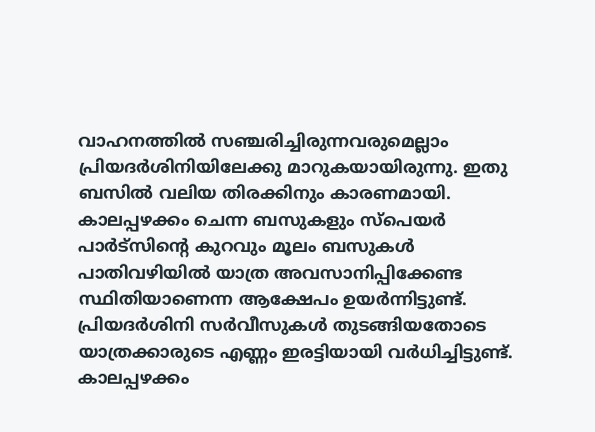വാഹനത്തിൽ സഞ്ചരിച്ചിരുന്നവരുമെല്ലാം പ്രിയദർശിനിയിലേക്കു മാറുകയായിരുന്നു. ഇതു ബസിൽ വലിയ തിരക്കിനും കാരണമായി. കാലപ്പഴക്കം ചെന്ന ബസുകളും സ്പെയർ പാർട്സിന്റെ കുറവും മൂലം ബസുകൾ പാതിവഴിയിൽ യാത്ര അവസാനിപ്പിക്കേണ്ട സ്ഥിതിയാണെന്ന ആക്ഷേപം ഉയർന്നിട്ടുണ്ട്. പ്രിയദർശിനി സർവീസുകൾ തുടങ്ങിയതോടെ യാത്രക്കാരുടെ എണ്ണം ഇരട്ടിയായി വർധിച്ചിട്ടുണ്ട്. കാലപ്പഴക്കം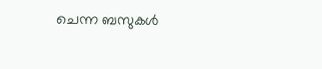ചെന്ന ബസുകൾ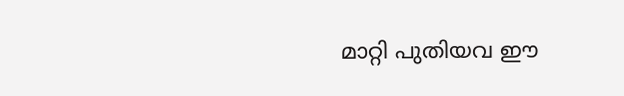മാറ്റി പുതിയവ ഈ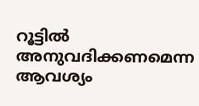റൂട്ടിൽ അനുവദിക്കണമെന്ന ആവശ്യം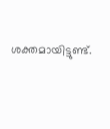ശക്തമായിട്ടുണ്ട്.